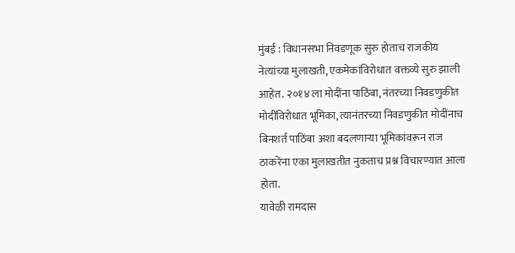मुंबई : विधानसभा निवडणूक सुरु होताच राजकीय नेत्यांच्या मुलाखती, एकमेकांविरोधात वक्तव्ये सुरु झाली आहेत. २०१४ ला मोदींना पाठिंबा, नंतरच्या निवडणुकीत मोदींविरोधात भूमिका, त्यानंतरच्या निवडणुकीत मोदींनाच बिनशर्त पाठिंबा अशा बदलणाऱ्या भूमिकांवरून राज ठाकरेंना एका मुलाखतीत नुकताच प्रश्न विचारण्यात आला होता.
यावेळी रामदास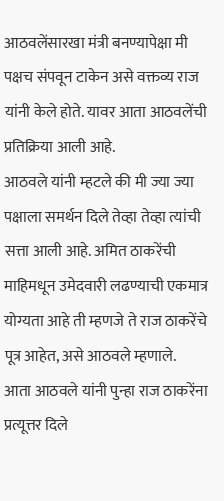आठवलेंसारखा मंत्री बनण्यापेक्षा मी पक्षच संपवून टाकेन असे वक्तव्य राज यांनी केले होते. यावर आता आठवलेंची प्रतिक्रिया आली आहे.
आठवले यांनी म्हटले की मी ज्या ज्या पक्षाला समर्थन दिले तेव्हा तेव्हा त्यांची सत्ता आली आहे. अमित ठाकरेंची माहिमधून उमेदवारी लढण्याची एकमात्र योग्यता आहे ती म्हणजे ते राज ठाकरेंचे पूत्र आहेत, असे आठवले म्हणाले.
आता आठवले यांनी पुन्हा राज ठाकरेंना प्रत्यूत्तर दिले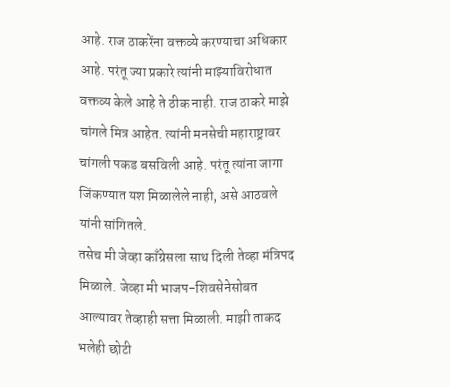आहे. राज ठाकरेंना वक्तव्ये करण्याचा अधिकार आहे. परंतू ज्या प्रकारे त्यांनी माझ्याविरोधात वक्तव्य केले आहे ते ठीक नाही. राज ठाकरे माझे चांगले मित्र आहेत. त्यांनी मनसेची महाराष्ट्रावर चांगली पकड बसविली आहे. परंतू त्यांना जागा जिंकण्यात यश मिळालेले नाही, असे आठवले यांनी सांगितले.
तसेच मी जेव्हा काँग्रेसला साथ दिली तेव्हा मंत्रिपद मिळाले. जेव्हा मी भाजप-शिवसेनेसोबत आल्यावर तेव्हाही सत्ता मिळाली. माझी ताकद भलेही छोटी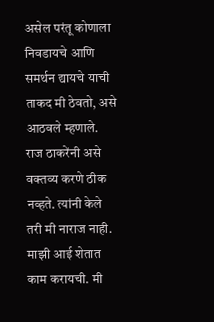असेल परंतू कोणाला निवडायचे आणि समर्थन द्यायचे याची ताकद मी ठेवतो, असे आठवले म्हणाले. राज ठाकरेंनी असे वक्तव्य करणे ठीक नव्हते. त्यांनी केले तरी मी नाराज नाही. माझी आई शेतात काम करायची. मी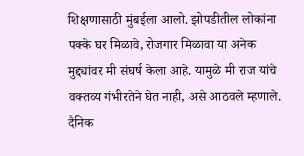शिक्षणासाठी मुंबईला आलो. झोपडीतील लोकांना पक्के घर मिळावे, रोजगार मिळावा या अनेक मुद्द्यांवर मी संघर्ष केला आहे. यामुळे मी राज यांचे वक्तव्य गंभीरतेने घेत नाही, असे आठवले म्हणाले.
दैनिक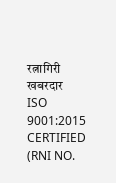रत्नागिरी खबरदार
ISO 9001:2015 CERTIFIED
(RNI NO.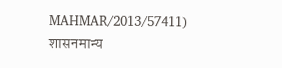MAHMAR/2013/57411)
शासनमान्य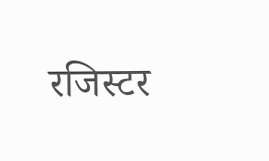रजिस्टर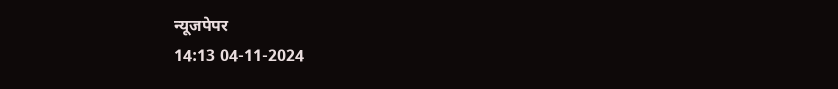न्यूजपेपर
14:13 04-11-2024